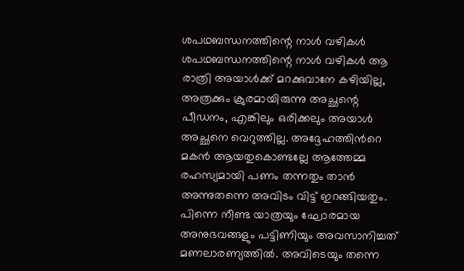ശപഥബന്ധനത്തിന്റെ നാൾ വഴികൾ
ശപഥബന്ധനത്തിന്റെ നാൾ വഴികൾ ആ രാത്രി അയാൾക്ക് മറക്കുവാനേ കഴിയില്ല, അത്രക്കും ക്രുരമായിരുന്നു അച്ഛന്റെ പീഡനം, എങ്കിലും ഒരിക്കലും അയാൾ അച്ഛനെ വെറുത്തില്ല. അദ്ദേഹത്തിൻറെ മകൻ ആയതുകൊണ്ടല്ലേ ആത്തേമ്മ രഹസ്യമായി പണം തന്നതും താൻ അന്നുതന്നെ അവിടം വിട്ട് ഇറങ്ങിയതും. പിന്നെ നീണ്ട യാത്രയും ഘോരമായ അനുഭവങ്ങളും പട്ടിണിയും അവസാനിച്ചത് മണലാരണ്യത്തിൽ. അവിടെയും തന്നെ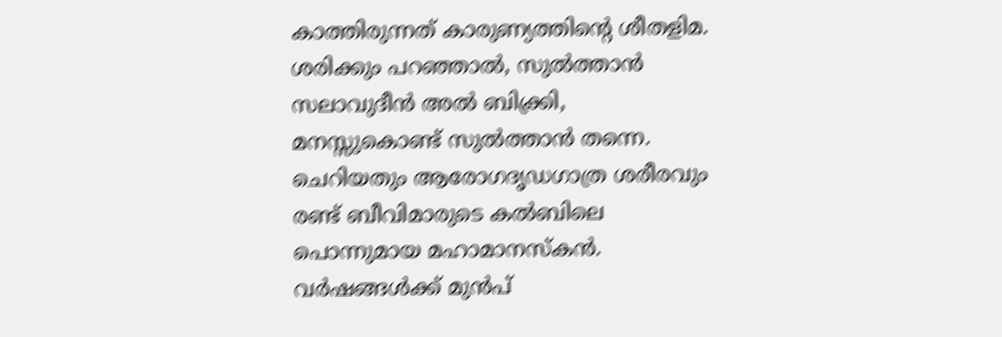കാത്തിരുന്നത് കാരുണ്യത്തിന്റെ ശീതളിമ. ശരിക്കും പറഞ്ഞാൽ, സുൽത്താൻ സലാവുദീൻ അൽ ബിക്ക്രി, മനസ്സുകൊണ്ട് സുൽത്താൻ തന്നെ. ചെറിയതും ആരോഗദൃഡഗാത്ര ശരീരവും രണ്ട് ബീവിമാരുടെ കൽബിലെ പൊന്നുമായ മഹാമാനസ്കൻ. വർഷങ്ങൾക്ക് മുൻപ്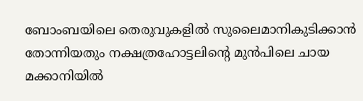ബോംബയിലെ തെരുവുകളിൽ സുലൈമാനികുടിക്കാൻ തോന്നിയതും നക്ഷത്രഹോട്ടലിന്റെ മുൻപിലെ ചായ മക്കാനിയിൽ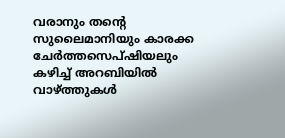വരാനും തന്റെ സുലൈമാനിയും കാരക്ക ചേർത്തസെപ്ഷിയലും കഴിച്ച് അറബിയിൽ വാഴ്ത്തുകൾ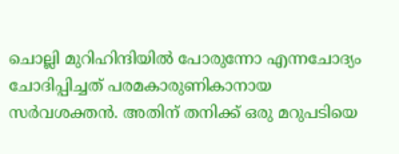ചൊല്ലി മുറിഹിന്ദിയിൽ പോരുന്നോ എന്നചോദ്യം ചോദിപ്പിച്ചത് പരമകാരുണികാനായ സർവശക്തൻ. അതിന് തനിക്ക് ഒരു മറുപടിയെ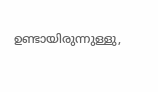ഉണ്ടായിരുന്നുള്ളു,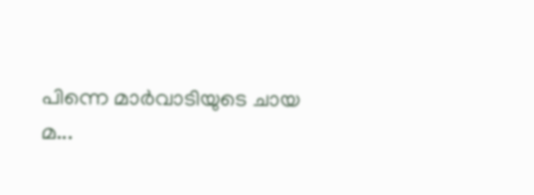പിന്നെ മാർവാടിയുടെ ചായ മ...